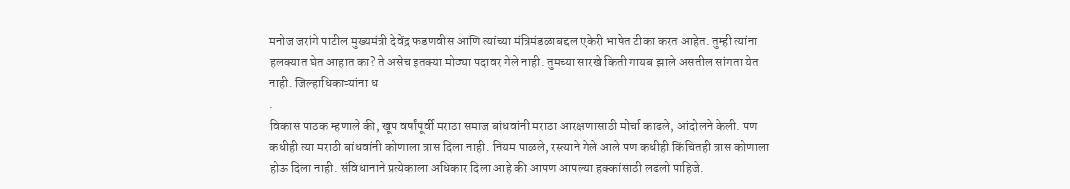मनोज जरांगे पाटील मुख्यमंत्री देवेंद्र फडणवीस आणि त्यांच्या मंत्रिमंडळाबद्दल एकेरी भाषेत टीका करत आहेत. तुम्ही त्यांना हलक्यात घेत आहात का? ते असेच इतक्या मोठ्या पदावर गेले नाही. तुमच्या सारखे किती गायब झाले असतील सांगता येत नाही. जिल्हाधिकाऱ्यांना ध
.
विकास पाठक म्हणाले की, खूप वर्षांपूर्वी मराठा समाज बांधवांनी मराठा आरक्षणासाठी मोर्चा काढले, आंदोलने केली. पण कधीही त्या मराठी बांधवांनी कोणाला त्रास दिला नाही. नियम पाळले, रस्त्याने गेले आले पण कधीही किंचितही त्रास कोणाला होऊ दिला नाही. संविधानाने प्रत्येकाला अधिकार दिला आहे की आपण आपल्या हक्कांसाठी लढलो पाहिजे.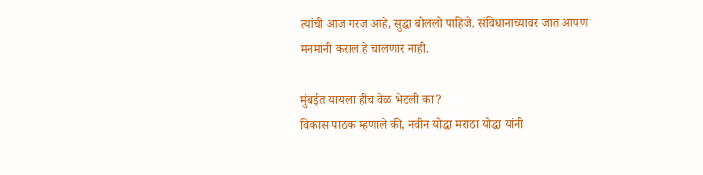त्यांची आज गरज आहे, सुद्धा बोललो पाहिजे. संविधानाच्यावर जात आपण मनमानी कराल हे चालणार नाही.

मुंबईत यायला हीच वेळ भेटली का?
विकास पाठक म्हणाले की, नवीन योद्धा मराठा योद्धा यांनी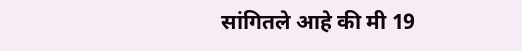सांगितले आहे की मी 19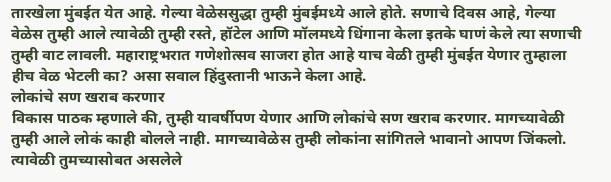तारखेला मुंबईत येत आहे. गेल्या वेळेससुद्धा तुम्ही मुंबईमध्ये आले होते. सणाचे दिवस आहे, गेल्या वेळेस तुम्ही आले त्यावेळी तुम्ही रस्ते, हॉटेल आणि मॉलमध्ये धिंगाना केला इतके घाणं केले त्या सणाची तुम्ही वाट लावली. महाराष्ट्रभरात गणेशोत्सव साजरा होत आहे याच वेळी तुम्ही मुंबईत येणार तुम्हाला हीच वेळ भेटली का? असा सवाल हिंदुस्तानी भाऊने केला आहे.
लोकांचे सण खराब करणार
विकास पाठक म्हणाले की, तुम्ही यावर्षीपण येणार आणि लोकांचे सण खराब करणार. मागच्यावेळी तुम्ही आले लोकं काही बोलले नाही. मागच्यावेळेस तुम्ही लोकांना सांगितले भावानो आपण जिंकलो. त्यावेळी तुमच्यासोबत असलेले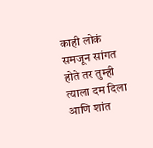काही लोकं समजून सांगत होते तर तुम्ही त्याला दम दिला आणि शांत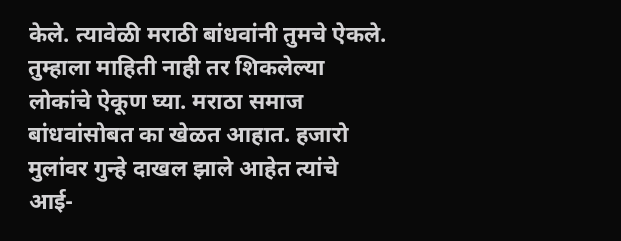केले. त्यावेळी मराठी बांधवांनी तुमचे ऐकले. तुम्हाला माहिती नाही तर शिकलेल्या लोकांचे ऐकूण घ्या. मराठा समाज बांधवांसोबत का खेळत आहात. हजारो मुलांवर गुन्हे दाखल झाले आहेत त्यांचे आई-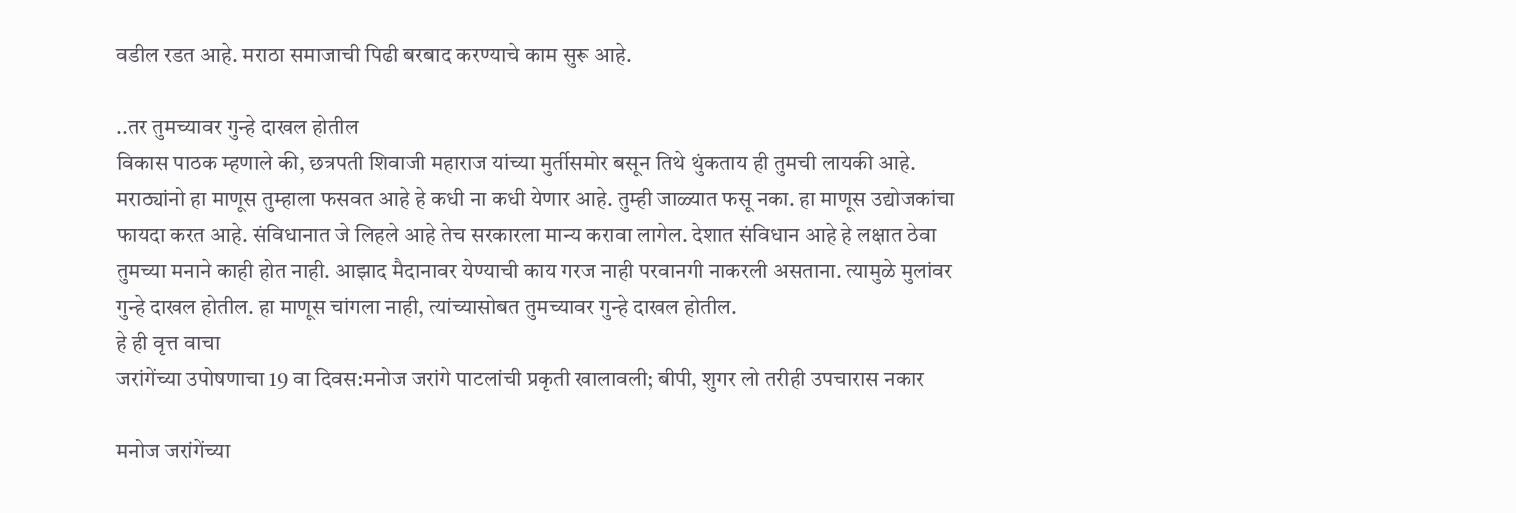वडील रडत आहे. मराठा समाजाची पिढी बरबाद करण्याचे काम सुरू आहे.

..तर तुमच्यावर गुन्हे दाखल होतील
विकास पाठक म्हणाले की, छत्रपती शिवाजी महाराज यांच्या मुर्तीसमोर बसून तिथे थुंकताय ही तुमची लायकी आहे. मराठ्यांनो हा माणूस तुम्हाला फसवत आहे हे कधी ना कधी येणार आहे. तुम्ही जाळ्यात फसू नका. हा माणूस उद्योजकांचा फायदा करत आहे. संविधानात जे लिहले आहे तेच सरकारला मान्य करावा लागेल. देशात संविधान आहे हे लक्षात ठेवा तुमच्या मनाने काही होत नाही. आझाद मैदानावर येण्याची काय गरज नाही परवानगी नाकरली असताना. त्यामुळे मुलांवर गुन्हे दाखल होतील. हा माणूस चांगला नाही, त्यांच्यासोबत तुमच्यावर गुन्हे दाखल होतील.
हे ही वृत्त वाचा
जरांगेंच्या उपोषणाचा 19 वा दिवस:मनोज जरांगे पाटलांची प्रकृती खालावली; बीपी, शुगर लो तरीही उपचारास नकार

मनोज जरांगेंच्या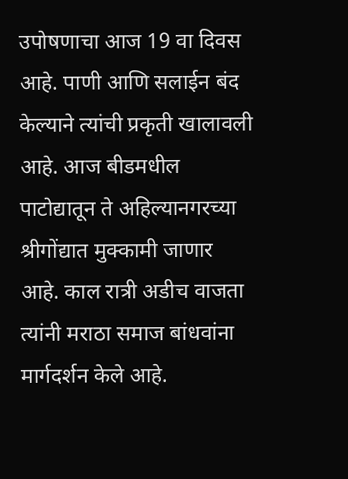उपोषणाचा आज 19 वा दिवस आहे. पाणी आणि सलाईन बंद केल्याने त्यांची प्रकृती खालावली आहे. आज बीडमधील पाटोद्यातून ते अहिल्यानगरच्या श्रीगोंद्यात मुक्कामी जाणार आहे. काल रात्री अडीच वाजता त्यांनी मराठा समाज बांधवांना मार्गदर्शन केले आहे.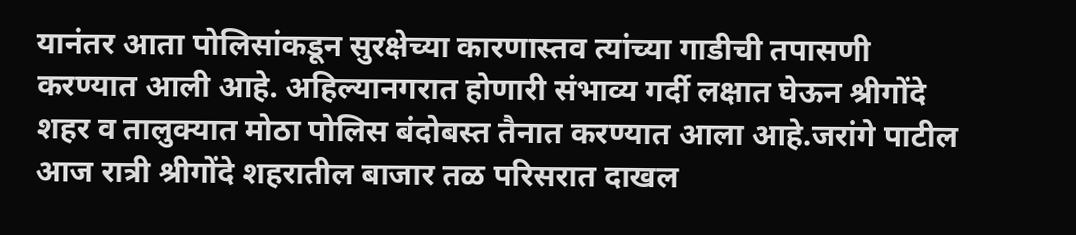यानंतर आता पोलिसांकडून सुरक्षेच्या कारणास्तव त्यांच्या गाडीची तपासणी करण्यात आली आहे. अहिल्यानगरात होणारी संभाव्य गर्दी लक्षात घेऊन श्रीगोंदे शहर व तालुक्यात मोठा पोलिस बंदोबस्त तैनात करण्यात आला आहे.जरांगे पाटील आज रात्री श्रीगोंदे शहरातील बाजार तळ परिसरात दाखल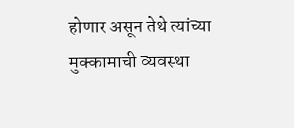होणार असून तेथे त्यांच्या मुक्कामाची व्यवस्था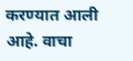करण्यात आली आहे. वाचा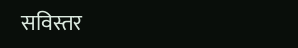सविस्तर